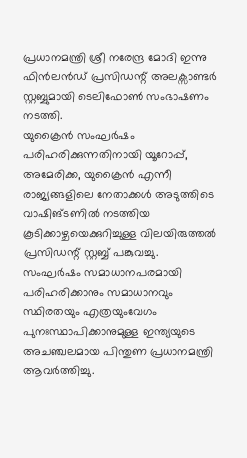പ്രധാനമന്ത്രി ശ്രീ നരേന്ദ്ര മോദി ഇന്നു ഫിൻലൻഡ് പ്രസിഡന്റ് അലക്സാണ്ടർ സ്റ്റബ്ബുമായി ടെലിഫോൺ സംഭാഷണം നടത്തി.
യുക്രൈൻ സംഘർഷം പരിഹരിക്കുന്നതിനായി യൂറോപ്പ്, അമേരിക്ക, യുക്രൈൻ എന്നീ രാജ്യങ്ങളിലെ നേതാക്കൾ അടുത്തിടെ വാഷിങ്ടണിൽ നടത്തിയ കൂടിക്കാഴ്ചയെക്കുറിച്ചുള്ള വിലയിരുത്തൽ പ്രസിഡന്റ് സ്റ്റബ്ബ് പങ്കുവച്ചു.
സംഘർഷം സമാധാനപരമായി പരിഹരിക്കാനും സമാധാനവും സ്ഥിരതയും എത്രയുംവേഗം പുനഃസ്ഥാപിക്കാനുമുള്ള ഇന്ത്യയുടെ അചഞ്ചലമായ പിന്തുണ പ്രധാനമന്ത്രി ആവർത്തിച്ചു.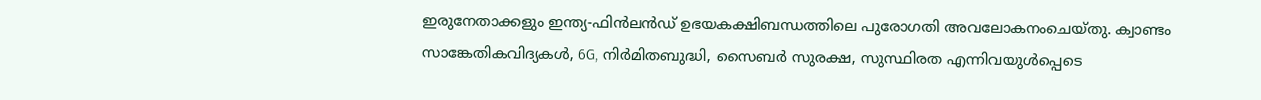ഇരുനേതാക്കളും ഇന്ത്യ-ഫിൻലൻഡ് ഉഭയകക്ഷിബന്ധത്തിലെ പുരോഗതി അവലോകനംചെയ്തു. ക്വാണ്ടം സാങ്കേതികവിദ്യകൾ, 6G, നിർമിതബുദ്ധി, സൈബർ സുരക്ഷ, സുസ്ഥിരത എന്നിവയുൾപ്പെടെ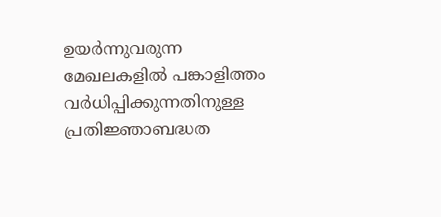ഉയർന്നുവരുന്ന മേഖലകളിൽ പങ്കാളിത്തം വർധിപ്പിക്കുന്നതിനുള്ള പ്രതിജ്ഞാബദ്ധത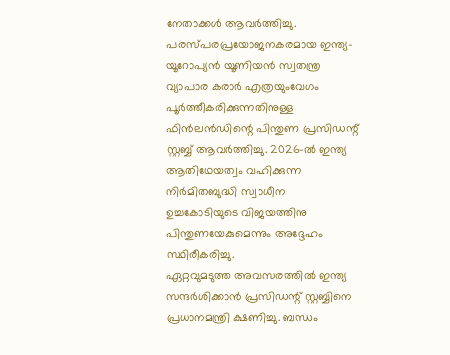നേതാക്കൾ ആവർത്തിച്ചു.
പരസ്പരപ്രയോജനകരമായ ഇന്ത്യ-യൂറോപ്യൻ യൂണിയൻ സ്വതന്ത്ര വ്യാപാര കരാർ എത്രയുംവേഗം പൂർത്തീകരിക്കുന്നതിനുള്ള ഫിൻലൻഡിന്റെ പിന്തുണ പ്രസിഡന്റ് സ്റ്റബ്ബ് ആവർത്തിച്ചു. 2026-ൽ ഇന്ത്യ ആതിഥേയത്വം വഹിക്കുന്ന നിർമിതബുദ്ധി സ്വാധീന ഉച്ചകോടിയുടെ വിജയത്തിനു പിന്തുണയേകുമെന്നും അദ്ദേഹം സ്ഥിരീകരിച്ചു.
ഏറ്റവുമടുത്ത അവസരത്തിൽ ഇന്ത്യ സന്ദർശിക്കാൻ പ്രസിഡന്റ് സ്റ്റബ്ബിനെ പ്രധാനമന്ത്രി ക്ഷണിച്ചു. ബന്ധം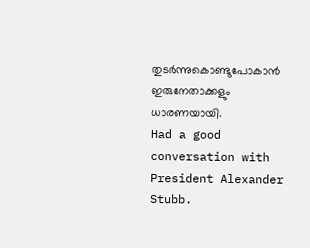തുടർന്നുകൊണ്ടുപോകാൻ ഇരുനേതാക്കളും ധാരണയായി.
Had a good conversation with President Alexander Stubb.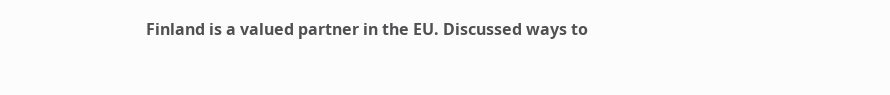Finland is a valued partner in the EU. Discussed ways to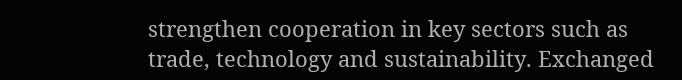strengthen cooperation in key sectors such as trade, technology and sustainability. Exchanged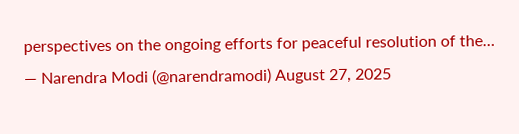perspectives on the ongoing efforts for peaceful resolution of the…
— Narendra Modi (@narendramodi) August 27, 2025